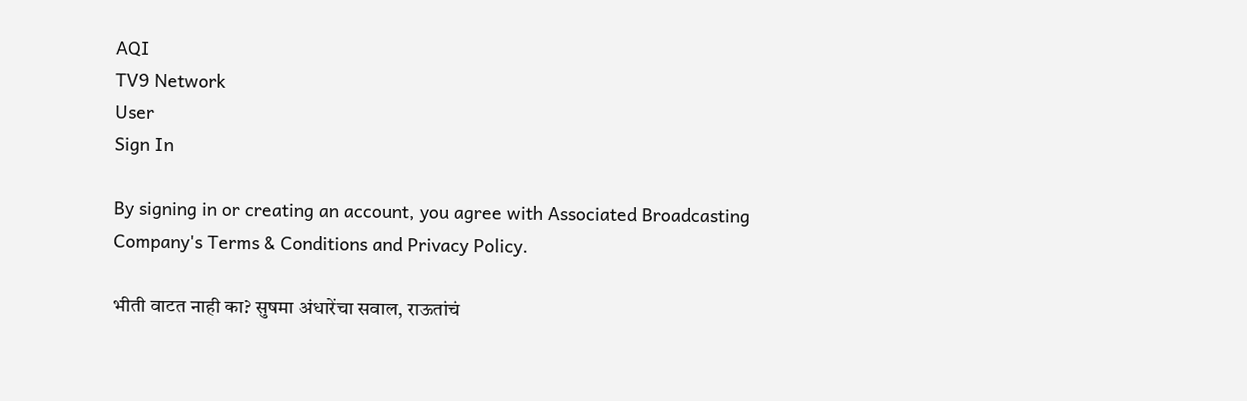AQI
TV9 Network
User
Sign In

By signing in or creating an account, you agree with Associated Broadcasting Company's Terms & Conditions and Privacy Policy.

भीती वाटत नाही का? सुषमा अंधारेंचा सवाल, राऊतांचं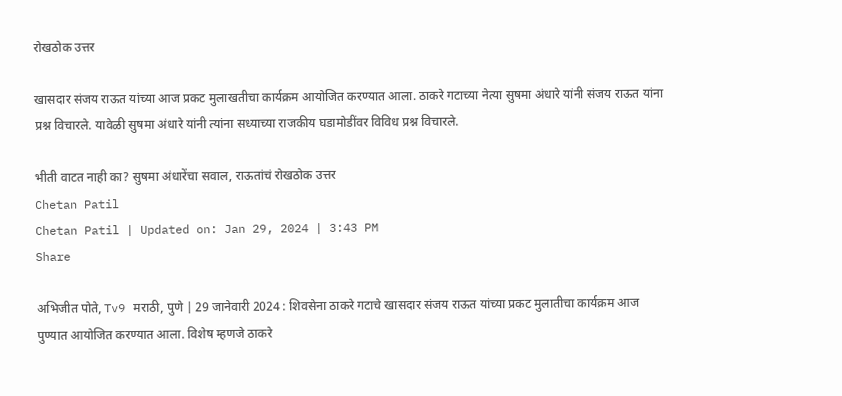रोखठोक उत्तर

खासदार संजय राऊत यांच्या आज प्रकट मुलाखतीचा कार्यक्रम आयोजित करण्यात आला. ठाकरे गटाच्या नेत्या सुषमा अंधारे यांनी संजय राऊत यांना प्रश्न विचारले. यावेळी सुषमा अंधारे यांनी त्यांना सध्याच्या राजकीय घडामोडींवर विविध प्रश्न विचारले.

भीती वाटत नाही का? सुषमा अंधारेंचा सवाल, राऊतांचं रोखठोक उत्तर
Chetan Patil
Chetan Patil | Updated on: Jan 29, 2024 | 3:43 PM
Share

अभिजीत पोते, Tv9 मराठी, पुणे | 29 जानेवारी 2024 : शिवसेना ठाकरे गटाचे खासदार संजय राऊत यांच्या प्रकट मुलातीचा कार्यक्रम आज पुण्यात आयोजित करण्यात आला. विशेष म्हणजे ठाकरे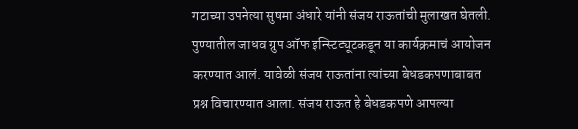गटाच्या उपनेत्या सुषमा अंधारे यांनी संजय राऊतांची मुलाखत घेतली. पुण्यातील जाधव ग्रुप ऑफ इन्स्टिट्यूटकडून या कार्यक्रमाचं आयोजन करण्यात आलं. यावेळी संजय राऊतांना त्यांच्या बेधडकपणाबाबत प्रश्न विचारण्यात आला. संजय राऊत हे बेधडकपणे आपल्या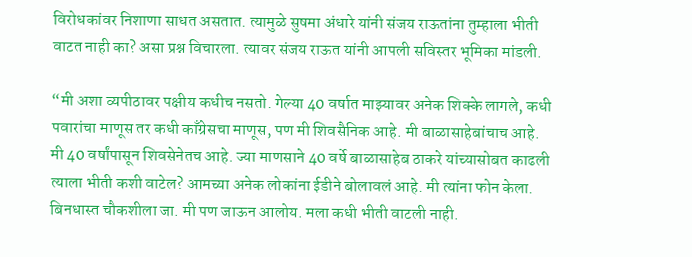विरोधकांवर निशाणा साधत असतात. त्यामुळे सुषमा अंधारे यांनी संजय राऊतांना तुम्हाला भीती वाटत नाही का? असा प्रश्न विचारला. त्यावर संजय राऊत यांनी आपली सविस्तर भूमिका मांडली.

“मी अशा व्यपीठावर पक्षीय कधीच नसतो. गेल्या 40 वर्षात माझ्यावर अनेक शिक्के लागले, कधी पवारांचा माणूस तर कधी काँग्रेसचा माणूस, पण मी शिवसैनिक आहे. मी बाळासाहेबांचाच आहे. मी 40 वर्षांपासून शिवसेनेतच आहे. ज्या माणसाने 40 वर्षे बाळासाहेब ठाकरे यांच्यासोबत काढली त्याला भीती कशी वाटेल? आमच्या अनेक लोकांना ईडीने बोलावलं आहे. मी त्यांना फोन केला. बिनधास्त चौकशीला जा. मी पण जाऊन आलोय. मला कधी भीती वाटली नाही.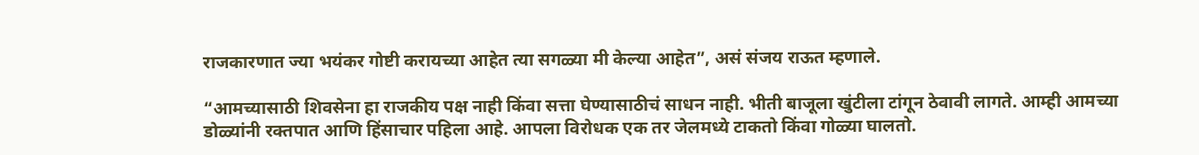राजकारणात ज्या भयंकर गोष्टी करायच्या आहेत त्या सगळ्या मी केल्या आहेत”, असं संजय राऊत म्हणाले.

“आमच्यासाठी शिवसेना हा राजकीय पक्ष नाही किंवा सत्ता घेण्यासाठीचं साधन नाही. भीती बाजूला खुंटीला टांगून ठेवावी लागते. आम्ही आमच्या डोळ्यांनी रक्तपात आणि हिंसाचार पहिला आहे. आपला विरोधक एक तर जेलमध्ये टाकतो किंवा गोळ्या घालतो.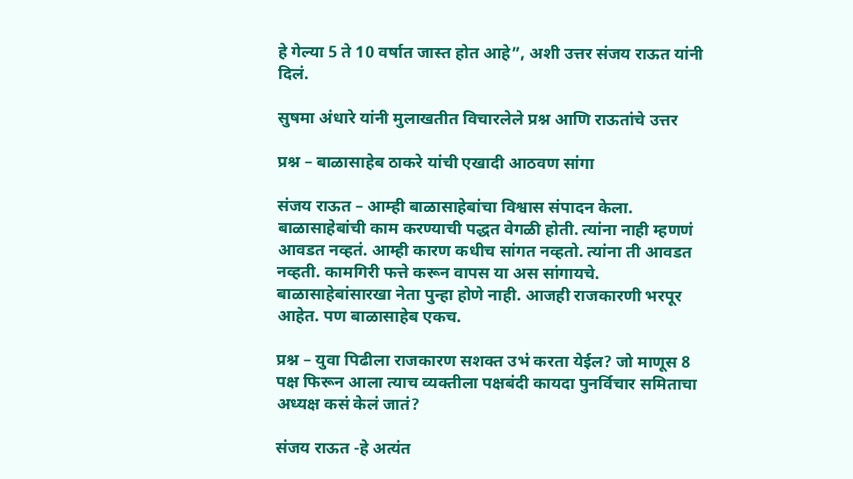हे गेल्या 5 ते 10 वर्षात जास्त होत आहे”, अशी उत्तर संजय राऊत यांनी दिलं.

सुषमा अंधारे यांनी मुलाखतीत विचारलेले प्रश्न आणि राऊतांचे उत्तर

प्रश्न – बाळासाहेब ठाकरे यांची एखादी आठवण सांगा

संजय राऊत – आम्ही बाळासाहेबांचा विश्वास संपादन केला. बाळासाहेबांची काम करण्याची पद्धत वेगळी होती. त्यांना नाही म्हणणं आवडत नव्हतं. आम्ही कारण कधीच सांगत नव्हतो. त्यांना ती आवडत नव्हती. कामगिरी फत्ते करून वापस या अस सांगायचे. बाळासाहेबांसारखा नेता पुन्हा होणे नाही. आजही राजकारणी भरपूर आहेत. पण बाळासाहेब एकच.

प्रश्न – युवा पिढीला राजकारण सशक्त उभं करता येईल? जो माणूस 8 पक्ष फिरून आला त्याच व्यक्तीला पक्षबंदी कायदा पुनर्विचार समिताचा अध्यक्ष कसं केलं जातं?

संजय राऊत -हे अत्यंत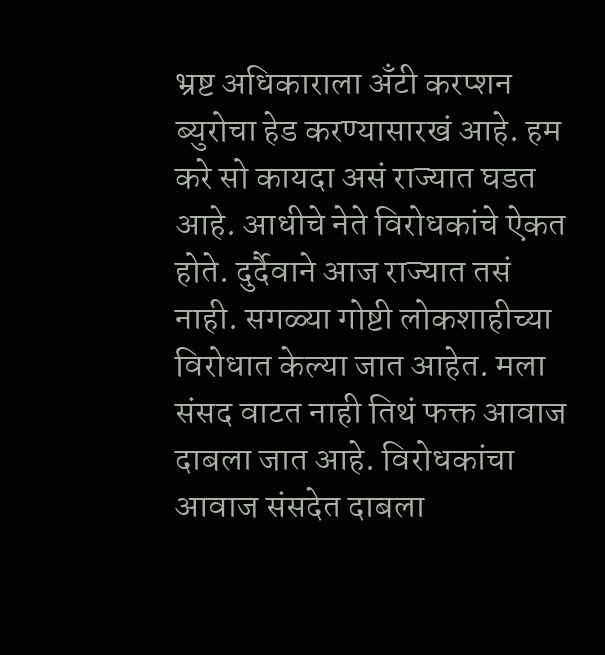भ्रष्ट अधिकाराला अँटी करप्शन ब्युरोचा हेड करण्यासारखं आहे. हम करे सो कायदा असं राज्यात घडत आहे. आधीचे नेते विरोधकांचे ऐकत होते. दुर्दैवाने आज राज्यात तसं नाही. सगळ्या गोष्टी लोकशाहीच्या विरोधात केल्या जात आहेत. मला संसद वाटत नाही तिथं फक्त आवाज दाबला जात आहे. विरोधकांचा आवाज संसदेत दाबला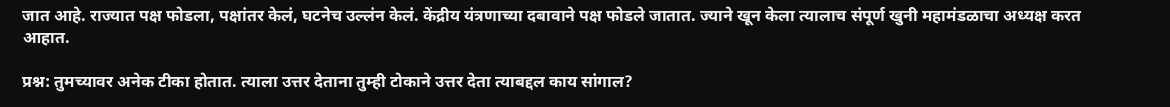जात आहे. राज्यात पक्ष फोडला, पक्षांतर केलं, घटनेच उल्लंन केलं. केंद्रीय यंत्रणाच्या दबावाने पक्ष फोडले जातात. ज्याने खून केला त्यालाच संपूर्ण खुनी महामंडळाचा अध्यक्ष करत आहात.

प्रश्न: तुमच्यावर अनेक टीका होतात. त्याला उत्तर देताना तुम्ही टोकाने उत्तर देता त्याबद्दल काय सांगाल?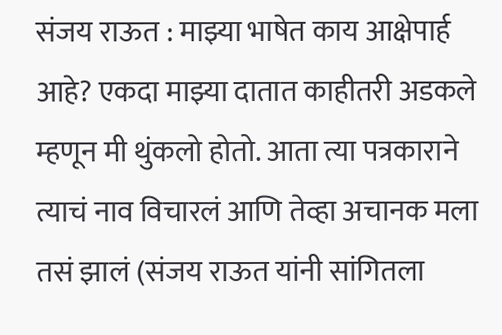संजय राऊत : माझ्या भाषेत काय आक्षेपार्ह आहे? एकदा माझ्या दातात काहीतरी अडकले म्हणून मी थुंकलो होतो. आता त्या पत्रकाराने त्याचं नाव विचारलं आणि तेव्हा अचानक मला तसं झालं (संजय राऊत यांनी सांगितला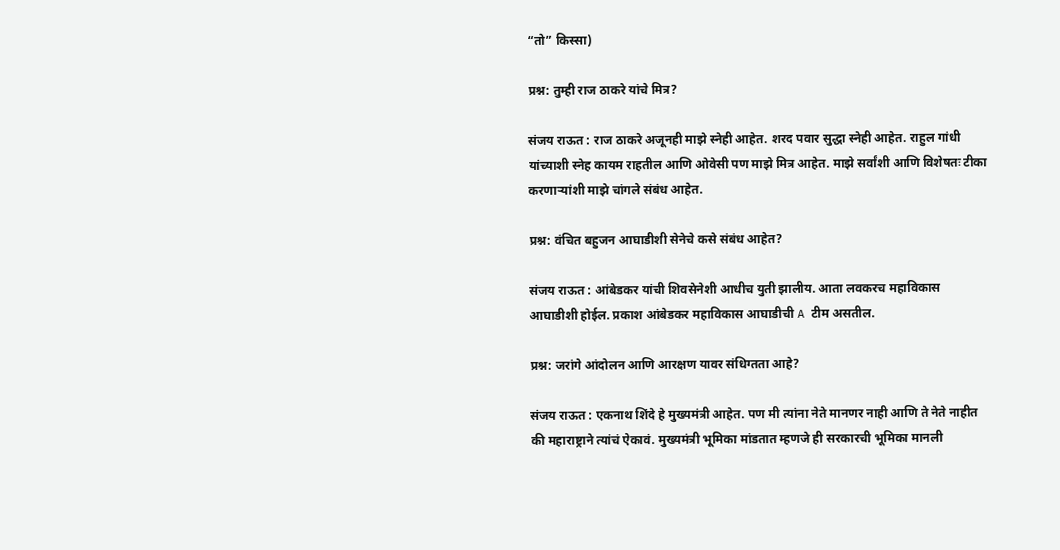“तो” किस्सा)

प्रश्न: तुम्ही राज ठाकरे यांचे मित्र?

संजय राऊत : राज ठाकरे अजूनही माझे स्नेही आहेत. शरद पवार सुद्धा स्नेही आहेत. राहुल गांधी यांच्याशी स्नेह कायम राहतील आणि ओवेसी पण माझे मित्र आहेत. माझे सर्वांशी आणि विशेषतः टीका करणाऱ्यांशी माझे चांगले संबंध आहेत.

प्रश्न: वंचित बहुजन आघाडीशी सेनेचे कसे संबंध आहेत?

संजय राऊत : आंबेडकर यांची शिवसेनेशी आधीच युती झालीय. आता लवकरच महाविकास आघाडीशी होईल. प्रकाश आंबेडकर महाविकास आघाडीची A टीम असतील.

प्रश्न: जरांगे आंदोलन आणि आरक्षण यावर संधिग्तता आहे?

संजय राऊत : एकनाथ शिंदे हे मुख्यमंत्री आहेत. पण मी त्यांना नेते मानणर नाही आणि ते नेते नाहीत की महाराष्ट्राने त्यांचं ऐकावं. मुख्यमंत्री भूमिका मांडतात म्हणजे ही सरकारची भूमिका मानली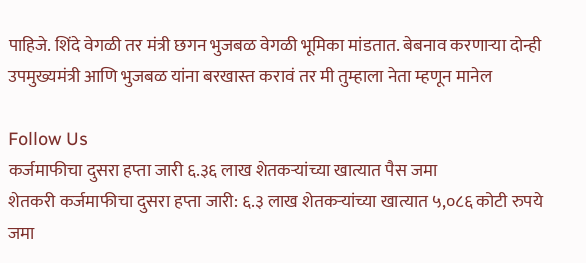पाहिजे. शिंदे वेगळी तर मंत्री छगन भुजबळ वेगळी भूमिका मांडतात. बेबनाव करणाऱ्या दोन्ही उपमुख्यमंत्री आणि भुजबळ यांना बरखास्त करावं तर मी तुम्हाला नेता म्हणून मानेल

Follow Us
कर्जमाफीचा दुसरा हप्ता जारी ६.३६ लाख शेतकऱ्यांच्या खात्यात पैस जमा
शेतकरी कर्जमाफीचा दुसरा हप्ता जारी: ६.३ लाख शेतकऱ्यांच्या खात्यात ५,०८६ कोटी रुपये जमा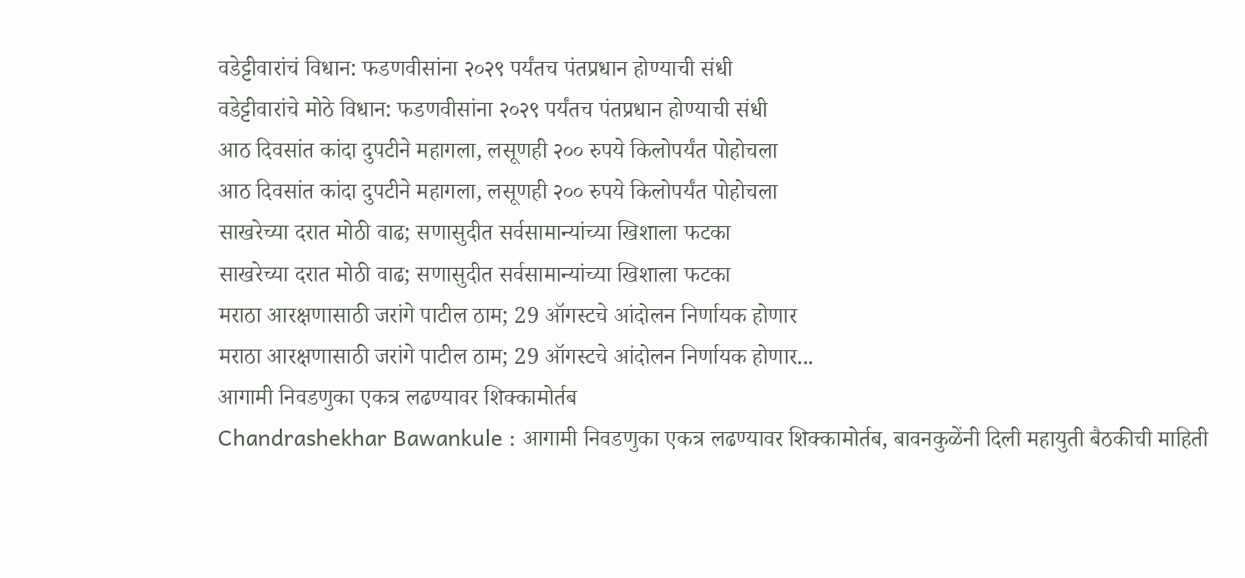वडेट्टीवारांचं विधान: फडणवीसांना २०२९ पर्यंतच पंतप्रधान होण्याची संधी
वडेट्टीवारांचे मोठे विधान: फडणवीसांना २०२९ पर्यंतच पंतप्रधान होण्याची संधी
आठ दिवसांत कांदा दुपटीने महागला, लसूणही २०० रुपये किलोपर्यंत पोहोचला
आठ दिवसांत कांदा दुपटीने महागला, लसूणही २०० रुपये किलोपर्यंत पोहोचला
साखरेच्या दरात मोठी वाढ; सणासुदीत सर्वसामान्यांच्या खिशाला फटका
साखरेच्या दरात मोठी वाढ; सणासुदीत सर्वसामान्यांच्या खिशाला फटका
मराठा आरक्षणासाठी जरांगे पाटील ठाम; 29 ऑगस्टचे आंदोलन निर्णायक होणार
मराठा आरक्षणासाठी जरांगे पाटील ठाम; 29 ऑगस्टचे आंदोलन निर्णायक होणार...
आगामी निवडणुका एकत्र लढण्यावर शिक्कामोर्तब
Chandrashekhar Bawankule : आगामी निवडणुका एकत्र लढण्यावर शिक्कामोर्तब, बावनकुळेंनी दिली महायुती बैठकीची माहिती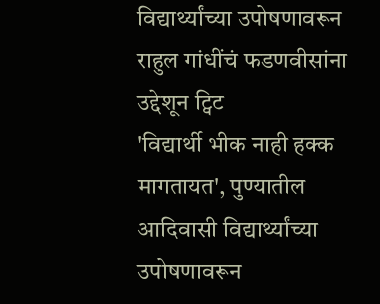विद्यार्थ्यांच्या उपोषणावरून राहुल गांधींचं फडणवीसांना उद्देशून ट्विट
'विद्यार्थी भीक नाही हक्क मागतायत', पुण्यातील आदिवासी विद्यार्थ्यांच्या उपोषणावरून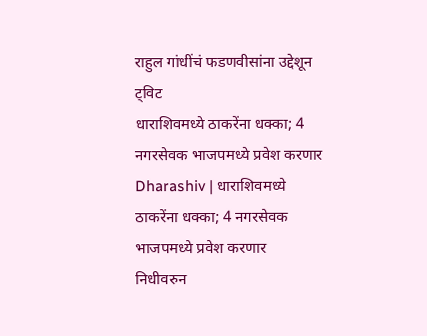राहुल गांधींचं फडणवीसांना उद्देशून ट्विट
धाराशिवमध्ये ठाकरेंना धक्का; 4 नगरसेवक भाजपमध्ये प्रवेश करणार
Dharashiv | धाराशिवमध्ये ठाकरेंना धक्का; 4 नगरसेवक भाजपमध्ये प्रवेश करणार
निधीवरुन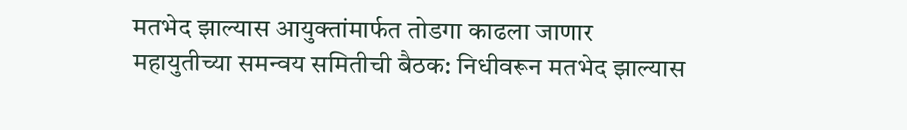मतभेद झाल्यास आयुक्तांमार्फत तोडगा काढला जाणार
महायुतीच्या समन्वय समितीची बैठक: निधीवरून मतभेद झाल्यास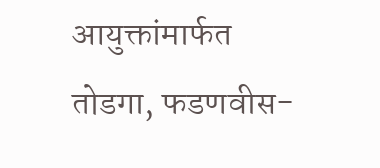आयुक्तांमार्फत तोडगा, फडणवीस-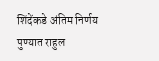शिंदेंकडे अंतिम निर्णय
पुण्यात राहुल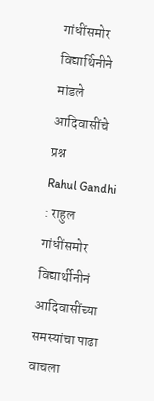गांधींसमोर विद्यार्थिनीने मांडले आदिवासींचे प्रश्न
Rahul Gandhi : राहुल गांधींसमोर विद्यार्थीनीनं आदिवासींच्या समस्यांचा पाढा वाचला